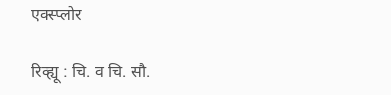एक्स्प्लोर

रिव्ह्यू : चि. व चि. सौ.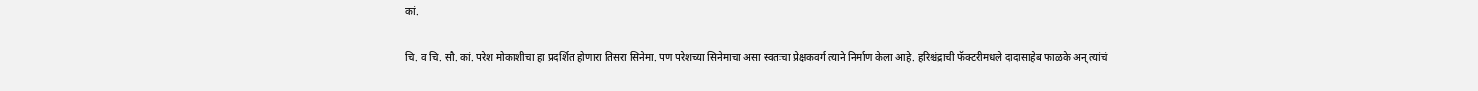कां.

चि. व चि. सौ. कां. परेश मोकाशीचा हा प्रदर्शित होणारा तिसरा सिनेमा. पण परेशच्या सिनेमाचा असा स्वतःचा प्रेक्षकवर्ग त्याने निर्माण केला आहे. हरिश्चंद्राची फॅक्टरीमधले दादासाहेब फाळके अन् त्यांचं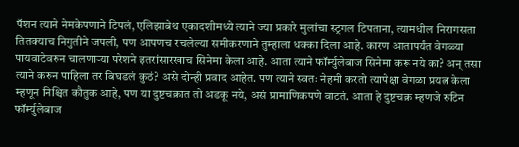पॅशन त्याने नेमकेपणाने टिपलं, एलिझाबेथ एकादशीमध्ये त्याने ज्या प्रकारे मुलांचा स्ट्रगल टिपताना, त्यामधील निरागसता तितक्याच निगुतीने जपली, पण आपणच रचलेल्या समीकरणाने तुम्हाला धक्का दिला आहे. कारण आतापर्यंत वेगळ्या पायवाटेवरुन चालणाऱ्या परेशने इतरांसारखाच सिनेमा केला आहे. आता त्याने फॉर्म्युलेबाज सिनेमा करू नये का? अन् तसा त्याने करुन पाहिला तर बिघडलं कुठं? असे दोन्ही प्रवाद आहेत. पण त्याने स्वतः नेहमी करतो त्यापेक्षा वेगळा प्रयत्न केला म्हणून निश्चित कौतुक आहे, पण या दुष्टचक्रात तो अडकू नये, असं प्रामाणिकपणे वाटतं. आता हे दुष्टचक्र म्हणजे रुटिन फॉर्म्युलेबाज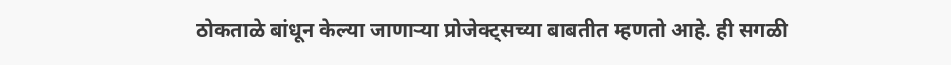ठोकताळे बांधून केल्या जाणाऱ्या प्रोजेक्ट्सच्या बाबतीत म्हणतो आहे. ही सगळी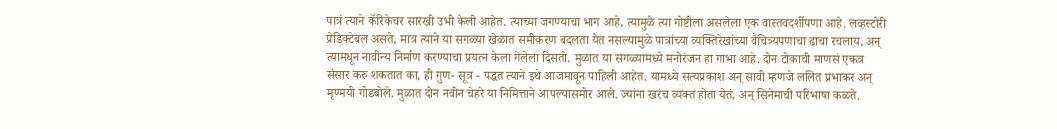पात्रं त्याने कॅरिकेचर सारखी उभी केली आहेत. त्याच्या जगण्याचा भाग आहे, त्यामुळे त्या गोष्टीला असलेला एक वास्तवदर्शीपणा आहे. लव्हस्टोरी प्रेडिक्टेबल असते, मात्र त्याने या सगळ्या खेळात समीकरण बदलता येत नसल्यामुळे पात्रांच्या व्यक्तिरेखांच्या वैचित्र्यपणाचा ढाचा रचलाय, अन् त्यामधून नावीन्य निर्माण करण्याचा प्रयत्न केला गेलेला दिसतो. मुळात या सगळ्यामध्ये मनोरंजन हा गाभा आहे. दोन टोकाची माणसं एकत्र संसार करु शकतात का, ही गुण- सूत्र - पद्धत त्याने इथे आजमावून पाहिली आहेत. यामध्ये सत्यप्रकाश अन् सावी म्हणजे ललित प्रभाकर अन् मृण्मयी गोडबोले. मुळात दोन नवीन चेहरे या निमित्ताने आपल्यासमोर आले. ज्यांना खरंच व्यक्त होता येतं, अन् सिनेमाची परिभाषा कळते.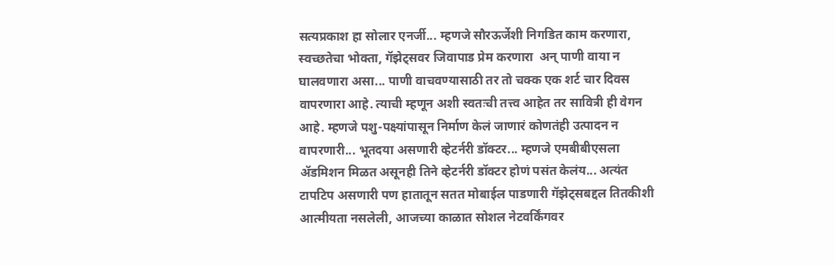सत्यप्रकाश हा सोलार एनर्जी... म्हणजे सौरऊर्जेशी निगडित काम करणारा, स्वच्छतेचा भोक्ता, गॅझेट्सवर जिवापाड प्रेम करणारा  अन् पाणी वाया न घालवणारा असा... पाणी वाचवण्यासाठी तर तो चक्क एक शर्ट चार दिवस वापरणारा आहे. त्याची म्हणून अशी स्वतःची तत्त्व आहेत तर सावित्री ही वेगन आहे. म्हणजे पशु-पक्ष्यांपासून निर्माण केलं जाणारं कोणतंही उत्पादन न वापरणारी... भूतदया असणारी व्हेटर्नरी डॉक्टर... म्हणजे एमबीबीएसला ॲडमिशन मिळत असूनही तिने व्हेटर्नरी डॉक्टर होणं पसंत केलंय... अत्यंत टापटिप असणारी पण हातातून सतत मोबाईल पाडणारी गॅझेट्सबद्दल तितकीशी आत्मीयता नसलेली, आजच्या काळात सोशल नेटवर्किंगवर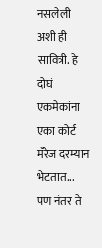नसलेली अशी ही सावित्री. हे दोघं एकमेकांना एका कोर्ट मॅरेज दरम्यान भेटतात... पण नंतर ते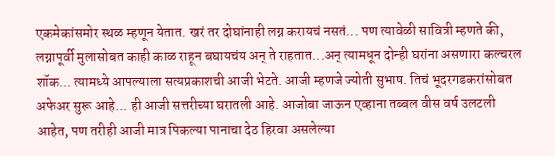एकमेकांसमोर स्थळ म्हणून येतात. खरं तर दोघांनाही लग्न करायचं नसतं... पण त्यावेळी सावित्री म्हणते की, लग्नापूर्वी मुलासोबत काही काळ राहून बघायचंय अन् ते राहतात...अन् त्यामधून दोन्ही घरांना असणारा कल्चरल शॉक... त्यामध्ये आपल्याला सत्यप्रकाशची आजी भेटते. आजी म्हणजे ज्योती सुभाष. तिचं भूदरगडकरांसोबत अफेअर सुरू आहे... ही आजी सत्तरीच्या घरातली आहे. आजोबा जाऊन एव्हाना तब्बल वीस वर्ष उलटली आहेत, पण तरीही आजी मात्र पिकल्या पानाचा देठ हिरवा असलेल्या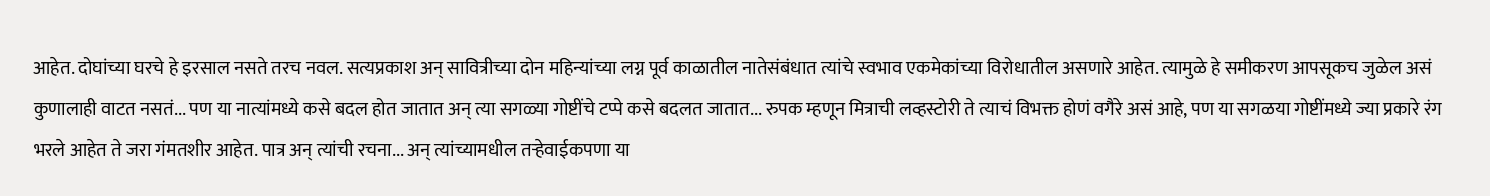आहेत. दोघांच्या घरचे हे इरसाल नसते तरच नवल. सत्यप्रकाश अन् सावित्रीच्या दोन महिन्यांच्या लग्न पूर्व काळातील नातेसंबंधात त्यांचे स्वभाव एकमेकांच्या विरोधातील असणारे आहेत. त्यामुळे हे समीकरण आपसूकच जुळेल असं कुणालाही वाटत नसतं... पण या नात्यांमध्ये कसे बदल होत जातात अन् त्या सगळ्या गोष्टींचे टप्पे कसे बदलत जातात... रुपक म्हणून मित्राची लव्हस्टोरी ते त्याचं विभक्त होणं वगैरे असं आहे, पण या सगळया गोष्टींमध्ये ज्या प्रकारे रंग भरले आहेत ते जरा गंमतशीर आहेत. पात्र अन् त्यांची रचना... अन् त्यांच्यामधील तऱ्हेवाईकपणा या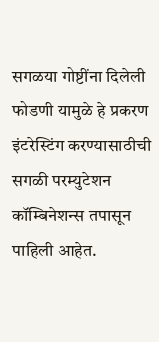सगळया गोष्टींना दिलेली फोडणी यामुळे हे प्रकरण इंटरेस्टिंग करण्यासाठीची सगळी परम्युटेशन कॉम्बिनेशन्स तपासून पाहिली आहेत.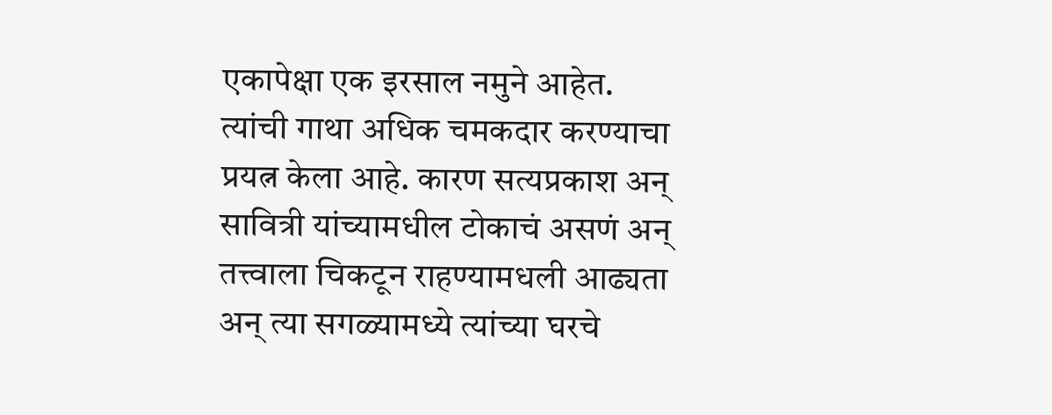एकापेक्षा एक इरसाल नमुने आहेत. त्यांची गाथा अधिक चमकदार करण्याचा प्रयत्न केला आहे. कारण सत्यप्रकाश अन् सावित्री यांच्यामधील टोकाचं असणं अन् तत्त्वाला चिकटून राहण्यामधली आढ्यता अन् त्या सगळ्यामध्ये त्यांच्या घरचे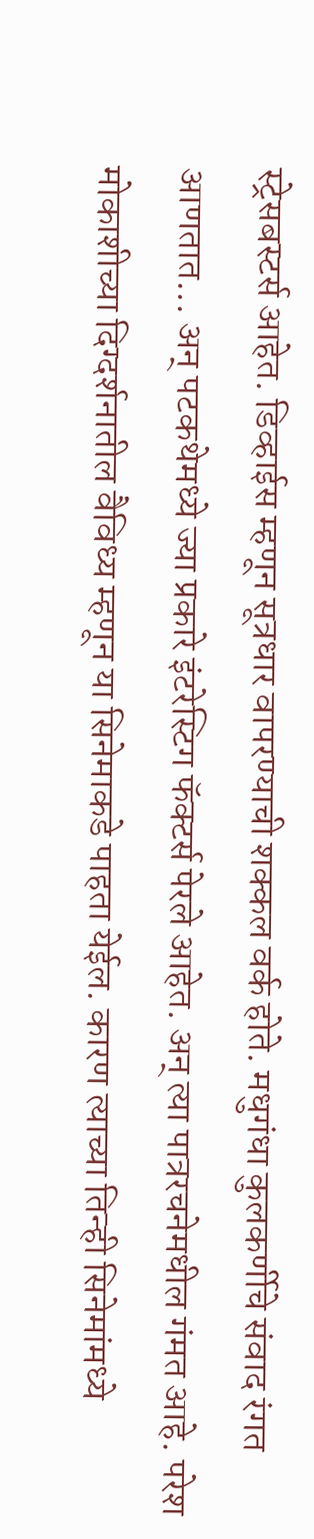स्ट्रेसबस्टर्स आहेत. डिव्हाईस म्हणून सूत्रधार वापरण्याची शक्कल वर्क होते. मधुगंधा कुलकर्णीचे संवाद रंगत आणतात... अन् पटकथेमध्ये ज्या प्रकारे इंटरेस्टिग फॅक्टर्स पेरले आहेत. अन् त्या पात्ररचनेमधील गंमत आहे. परेश मोकाशीच्या दिग्दर्शनातील वैविध्य म्हणून या सिनेमाकडे पाहता येईल. कारण त्याच्या तिन्ही सिनेमांमध्ये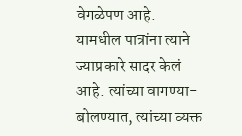वेगळेपण आहे. यामधील पात्रांना त्याने ज्याप्रकारे सादर केलं आहे. त्यांच्या वागण्या-बोलण्यात, त्यांच्या व्यक्त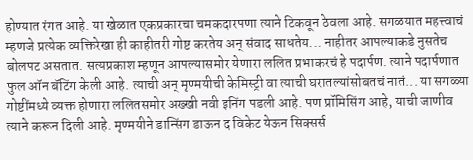होण्यात रंगत आहे. या खेळात एकप्रकारचा चमकदारपणा त्याने टिकवून ठेवला आहे. सगळयात महत्त्वाचं म्हणजे प्रत्येक व्यक्तिरेखा ही काहीतरी गोष्ट करतेय अन् संवाद साधतेय... नाहीतर आपल्याकडे नुसतेच बोलपट असतात. सत्यप्रकाश म्हणून आपल्यासमोर येणारा ललित प्रभाकरचं हे पदार्पण. त्याने पदार्पणात फुल ऑन बॅटिंग केली आहे. त्याची अन् मृण्मयीची केमिस्ट्री वा त्याची घरातल्यांसोबतचं नातं... या सगळ्या गोष्टींमध्ये व्यक्त होणारा ललितसमोर अख्खी नवी इनिंग पडली आहे. पण प्रॉमिसिंग आहे, याची जाणीव त्याने करून दिली आहे. मृण्मयीने डान्सिंग डाऊन द विकेट येऊन सिक्सर्स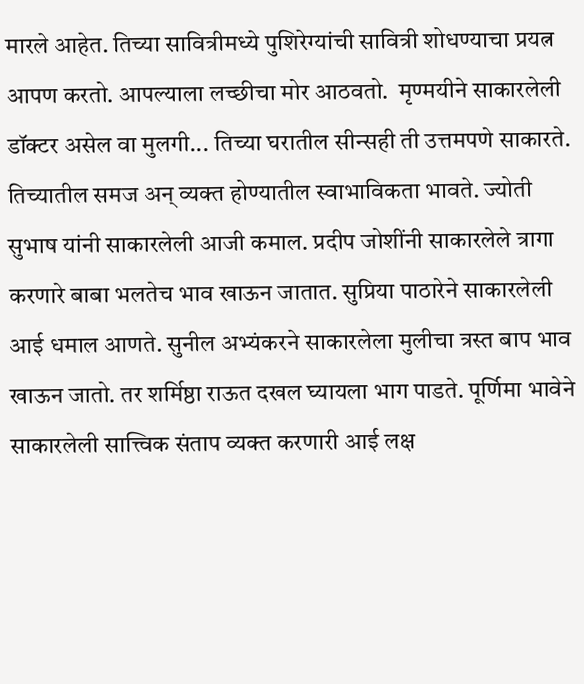मारले आहेत. तिच्या सावित्रीमध्ये पुशिरेग्यांची सावित्री शोधण्याचा प्रयत्न आपण करतो. आपल्याला लच्छीचा मोर आठवतो.  मृण्मयीने साकारलेली डॉक्टर असेल वा मुलगी... तिच्या घरातील सीन्सही ती उत्तमपणे साकारते. तिच्यातील समज अन् व्यक्त होण्यातील स्वाभाविकता भावते. ज्योती सुभाष यांनी साकारलेली आजी कमाल. प्रदीप जोशींनी साकारलेले त्रागा करणारे बाबा भलतेच भाव खाऊन जातात. सुप्रिया पाठारेने साकारलेली आई धमाल आणते. सुनील अभ्यंकरने साकारलेला मुलीचा त्रस्त बाप भाव खाऊन जातो. तर शर्मिष्ठा राऊत दखल घ्यायला भाग पाडते. पूर्णिमा भावेने साकारलेली सात्त्विक संताप व्यक्त करणारी आई लक्ष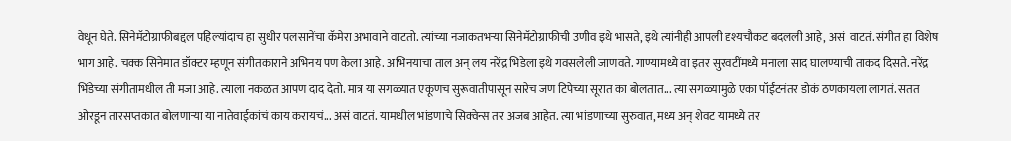वेधून घेते. सिनेमॅटोग्राफीबद्दल पहिल्यांदाच हा सुधीर पलसानेंचा कॅमेरा अभावाने वाटतो. त्यांच्या नजाकतभऱ्या सिनेमॅटोग्राफीची उणीव इथे भासते, इथे त्यांनीही आपली दृश्यचौकट बदलली आहे, असं  वाटतं. संगीत हा विशेष भाग आहे. चक्क सिनेमात डॉक्टर म्हणून संगीतकाराने अभिनय पण केला आहे. अभिनयाचा ताल अन् लय नरेंद्र भिडेला इथे गवसलेली जाणवते. गाण्यामध्ये वा इतर सुरवटींमध्ये मनाला साद घालण्याची ताकद दिसते. नरेंद्र भिंडेच्या संगीतामधील ती मजा आहे. त्याला नकळत आपण दाद देतो. मात्र या सगळ्यात एकूणच सुरूवातीपासून सारेच जण टिपेच्या सूरात का बोलतात... त्या सगळ्यामुळे एका पॉईंटनंतर डोकं ठणकायला लागतं. सतत ओरडून तारसप्तकात बोलणाऱ्या या नातेवाईकांचं काय करायचं... असं वाटतं. यामधील भांडणाचे सिक्वेन्स तर अजब आहेत. त्या भांडणाच्या सुरुवात, मध्य अन् शेवट यामध्ये तर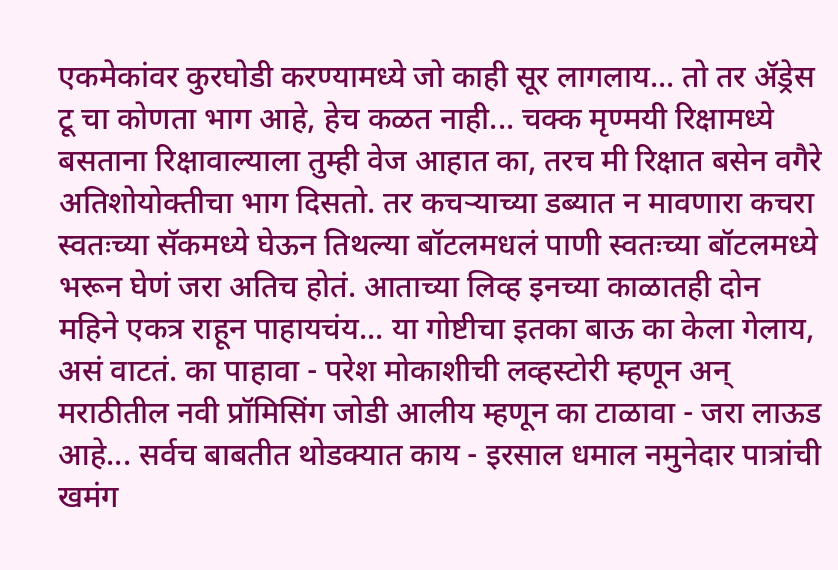एकमेकांवर कुरघोडी करण्यामध्ये जो काही सूर लागलाय... तो तर ॲड्रेस टू चा कोणता भाग आहे, हेच कळत नाही... चक्क मृण्मयी रिक्षामध्ये बसताना रिक्षावाल्याला तुम्ही वेज आहात का, तरच मी रिक्षात बसेन वगैरे अतिशोयोक्तीचा भाग दिसतो. तर कचऱ्याच्या डब्यात न मावणारा कचरा स्वतःच्या सॅकमध्ये घेऊन तिथल्या बॉटलमधलं पाणी स्वतःच्या बॉटलमध्ये भरून घेणं जरा अतिच होतं. आताच्या लिव्ह इनच्या काळातही दोन महिने एकत्र राहून पाहायचंय... या गोष्टीचा इतका बाऊ का केला गेलाय, असं वाटतं. का पाहावा - परेश मोकाशीची लव्हस्टोरी म्हणून अन् मराठीतील नवी प्रॉमिसिंग जोडी आलीय म्हणून का टाळावा - जरा लाऊड आहे... सर्वच बाबतीत थोडक्यात काय - इरसाल धमाल नमुनेदार पात्रांची खमंग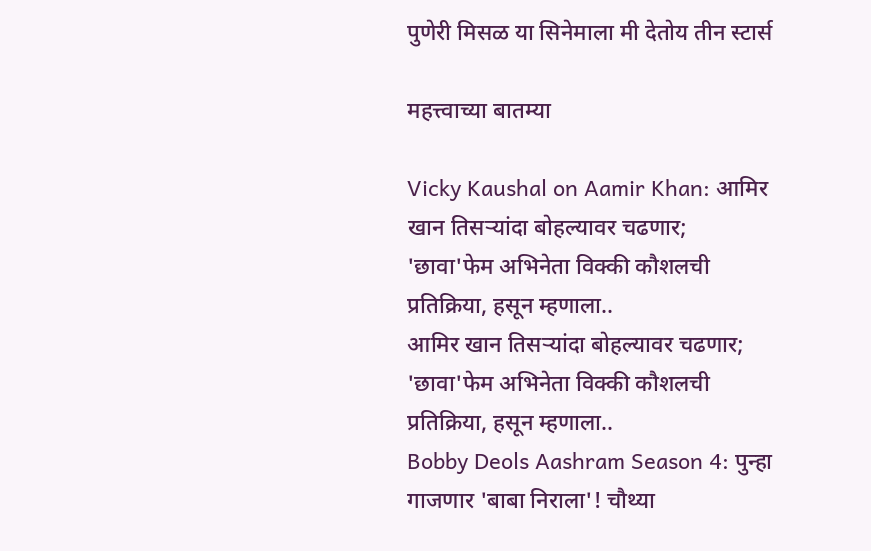पुणेरी मिसळ या सिनेमाला मी देतोय तीन स्टार्स

महत्त्वाच्या बातम्या

Vicky Kaushal on Aamir Khan: आमिर खान तिसऱ्यांदा बोहल्यावर चढणार; 'छावा'फेम अभिनेता विक्की कौशलची प्रतिक्रिया, हसून म्हणाला..
आमिर खान तिसऱ्यांदा बोहल्यावर चढणार; 'छावा'फेम अभिनेता विक्की कौशलची प्रतिक्रिया, हसून म्हणाला..
Bobby Deols Aashram Season 4: पुन्हा गाजणार 'बाबा निराला'! चौथ्या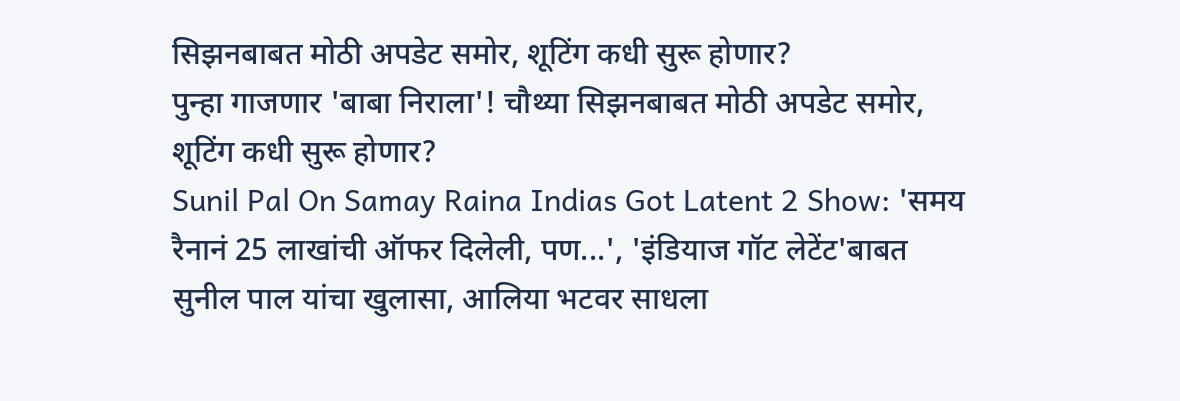सिझनबाबत मोठी अपडेट समोर, शूटिंग कधी सुरू होणार?
पुन्हा गाजणार 'बाबा निराला'! चौथ्या सिझनबाबत मोठी अपडेट समोर, शूटिंग कधी सुरू होणार?
Sunil Pal On Samay Raina Indias Got Latent 2 Show: 'समय रैनानं 25 लाखांची ऑफर दिलेली, पण...', 'इंडियाज गॉट लेटेंट'बाबत सुनील पाल यांचा खुलासा, आलिया भटवर साधला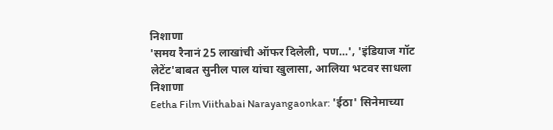निशाणा
'समय रैनानं 25 लाखांची ऑफर दिलेली, पण...', 'इंडियाज गॉट लेटेंट'बाबत सुनील पाल यांचा खुलासा, आलिया भटवर साधला निशाणा
Eetha Film Viithabai Narayangaonkar: 'ईठा' सिनेमाच्या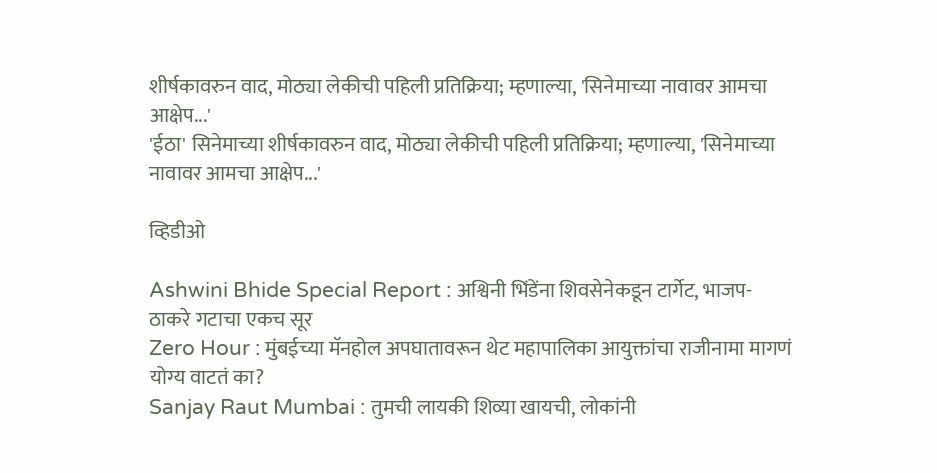शीर्षकावरुन वाद, मोठ्या लेकीची पहिली प्रतिक्रिया; म्हणाल्या, 'सिनेमाच्या नावावर आमचा आक्षेप...'
'ईठा' सिनेमाच्या शीर्षकावरुन वाद, मोठ्या लेकीची पहिली प्रतिक्रिया; म्हणाल्या, 'सिनेमाच्या नावावर आमचा आक्षेप...'

व्हिडीओ

Ashwini Bhide Special Report : अश्विनी भिंडेंना शिवसेनेकडून टार्गेट, भाजप-ठाकरे गटाचा एकच सूर
Zero Hour : मुंबईच्या मॅनहोल अपघातावरून थेट महापालिका आयुक्तांचा राजीनामा मागणं योग्य वाटतं का?
Sanjay Raut Mumbai : तुमची लायकी शिव्या खायची, लोकांनी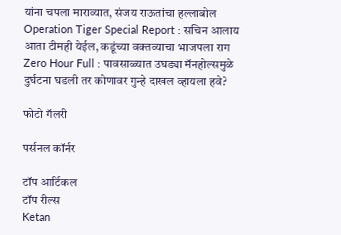यांना चपला माराव्यात, संजय राऊतांचा हल्लाबोल
Operation Tiger Special Report : सचिन आलाय आता टीमही येईल, कडूंच्या वक्तव्याचा भाजपला राग
Zero Hour Full : पावसाळ्यात उघड्या मॅनहोल्समुळे दुर्घटना घडली तर कोणावर गुन्हे दाखल व्हायला हवे?

फोटो गॅलरी

पर्सनल कॉर्नर

टॉप आर्टिकल
टॉप रील्स
Ketan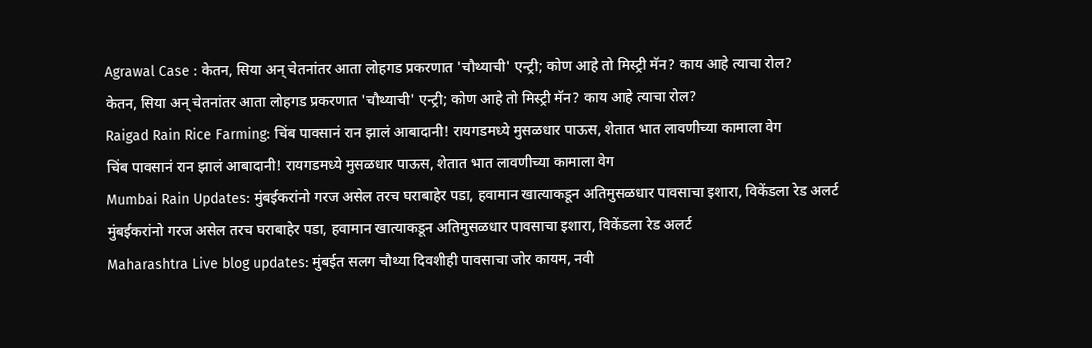Agrawal Case : केतन, सिया अन् चेतनांतर आता लोहगड प्रकरणात 'चौथ्याची' एन्ट्री; कोण आहे तो मिस्ट्री मॅन? काय आहे त्याचा रोल?
केतन, सिया अन् चेतनांतर आता लोहगड प्रकरणात 'चौथ्याची' एन्ट्री; कोण आहे तो मिस्ट्री मॅन? काय आहे त्याचा रोल?
Raigad Rain Rice Farming: चिंब पावसानं रान झालं आबादानी! रायगडमध्ये मुसळधार पाऊस, शेतात भात लावणीच्या कामाला वेग
चिंब पावसानं रान झालं आबादानी! रायगडमध्ये मुसळधार पाऊस, शेतात भात लावणीच्या कामाला वेग
Mumbai Rain Updates: मुंबईकरांनो गरज असेल तरच घराबाहेर पडा, हवामान खात्याकडून अतिमुसळधार पावसाचा इशारा, विकेंडला रेड अलर्ट
मुंबईकरांनो गरज असेल तरच घराबाहेर पडा, हवामान खात्याकडून अतिमुसळधार पावसाचा इशारा, विकेंडला रेड अलर्ट
Maharashtra Live blog updates: मुंबईत सलग चौथ्या दिवशीही पावसाचा जोर कायम, नवी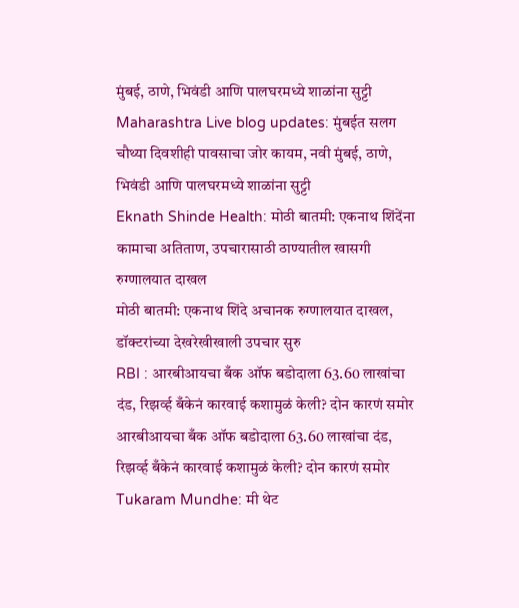मुंबई, ठाणे, भिवंडी आणि पालघरमध्ये शाळांना सुट्टी
Maharashtra Live blog updates: मुंबईत सलग चौथ्या दिवशीही पावसाचा जोर कायम, नवी मुंबई, ठाणे, भिवंडी आणि पालघरमध्ये शाळांना सुट्टी
Eknath Shinde Health: मोठी बातमी: एकनाथ शिंदेंना कामाचा अतिताण, उपचारासाठी ठाण्यातील खासगी रुग्णालयात दाखल
मोठी बातमी: एकनाथ शिंदे अचानक रुग्णालयात दाखल, डॉक्टरांच्या देखरेखीखाली उपचार सुरु
RBI : आरबीआयचा बँक ऑफ बडोदाला 63.60 लाखांचा दंड, रिझर्व्ह बँकेनं कारवाई कशामुळं केली? दोन कारणं समोर
आरबीआयचा बँक ऑफ बडोदाला 63.60 लाखांचा दंड, रिझर्व्ह बँकेनं कारवाई कशामुळं केली? दोन कारणं समोर
Tukaram Mundhe: मी थेट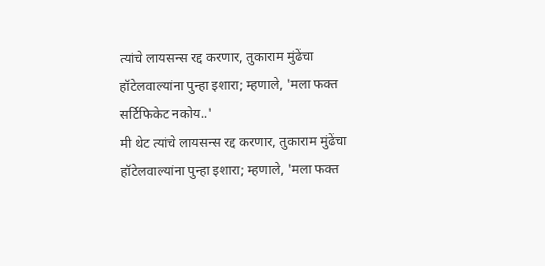त्यांचे लायसन्स रद्द करणार, तुकाराम मुंढेंचा हॉटेलवाल्यांना पुन्हा इशारा; म्हणाले, 'मला फक्त सर्टिफिकेट नकोय..'
मी थेट त्यांचे लायसन्स रद्द करणार, तुकाराम मुंढेंचा हॉटेलवाल्यांना पुन्हा इशारा; म्हणाले, 'मला फक्त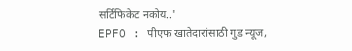सर्टिफिकेट नकोय..'
EPFO : पीएफ खातेदारांसाठी गुड न्यूज,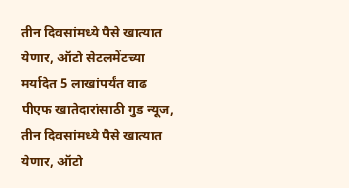तीन दिवसांमध्ये पैसे खात्यात येणार, ऑटो सेटलमेंटच्या मर्यादेत 5 लाखांपर्यंत वाढ
पीएफ खातेदारांसाठी गुड न्यूज, तीन दिवसांमध्ये पैसे खात्यात येणार, ऑटो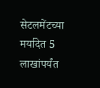सेटलमेंटच्या मर्यादेत 5 लाखांपर्यंत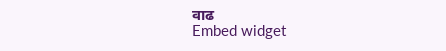वाढ
Embed widget